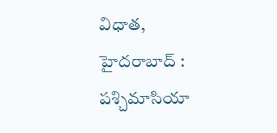విధాత, హైదరాబాద్ : పశ్చిమాసియా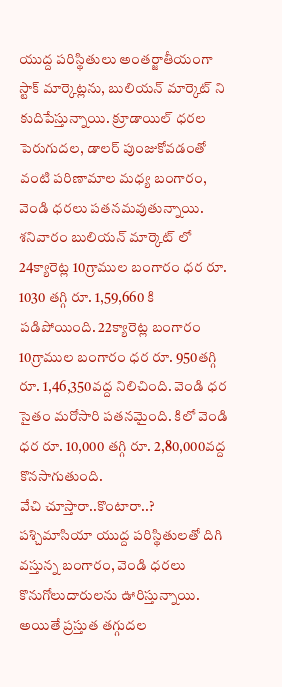యుద్ద పరిస్థితులు అంతర్జాతీయంగా స్టాక్ మార్కెట్లను, బులియన్ మార్కెట్ ని కుదిపేస్తున్నాయి. క్రూడాయిల్ ధరల పెరుగుదల, డాలర్ పుంజుకోవడంతో వంటి పరిణామాల మధ్య బంగారం, వెండి ధరలు పతనమవుతున్నాయి.
శనివారం బులియన్ మార్కెట్ లో 24క్యారెట్ల 10గ్రాముల బంగారం ధర రూ. 1030 తగ్గి రూ. 1,59,660 కి పడిపోయింది. 22క్యారెట్ల బంగారం 10గ్రాముల బంగారం ధర రూ. 950తగ్గి రూ. 1,46,350వద్ద నిలిచింది. వెండి ధర సైతం మరోసారి పతనమైంది. కిలో వెండి ధర రూ. 10,000 తగ్గి రూ. 2,80,000వద్ద కొనసాగుతుంది.
వేచి చూస్తారా..కొంటారా..?
పశ్చిమాసియా యుద్ద పరిస్థితులతో దిగి వస్తున్న బంగారం, వెండి ధరలు కొనుగోలుదారులను ఊరిస్తున్నాయి. అయితే ప్రస్తుత తగ్గుదల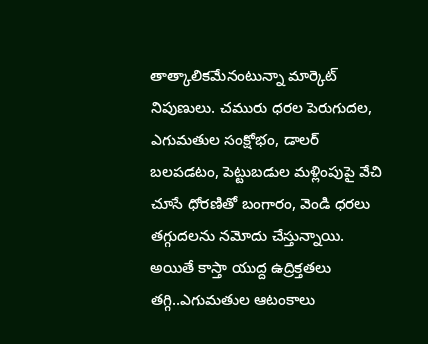తాత్కాలికమేనంటున్నా మార్కెట్ నిపుణులు. చమురు ధరల పెరుగుదల, ఎగుమతుల సంక్షోభం, డాలర్ బలపడటం, పెట్టుబడుల మళ్లింపుపై వేచి చూసే ధోరణితో బంగారం, వెండి ధరలు తగ్గుదలను నమోదు చేస్తున్నాయి.
అయితే కాస్తా యుద్ద ఉద్రిక్తతలు తగ్గి..ఎగుమతుల ఆటంకాలు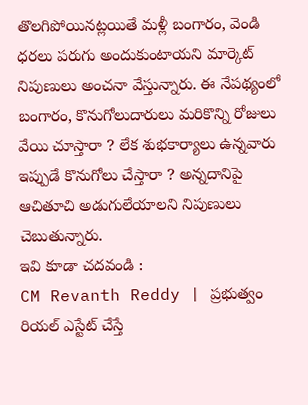తొలగిపోయినట్లయితే మళ్లీ బంగారం, వెండి ధరలు పరుగు అందుకుంటాయని మార్కెట్ నిపుణులు అంచనా వేస్తున్నారు. ఈ నేపథ్యంలో బంగారం, కొనుగోలుదారులు మరికొన్ని రోజులు వేయి చూస్తారా ? లేక శుభకార్యాలు ఉన్నవారు ఇప్పుడే కొనుగోలు చేస్తారా ? అన్నదానిపై ఆచితూచి అడుగులేయాలని నిపుణులు చెబుతున్నారు.
ఇవి కూడా చదవండి :
CM Revanth Reddy | ప్రభుత్వం రియల్ ఎస్టేట్ చేస్తే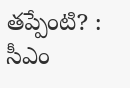తప్పేంటి? : సీఎం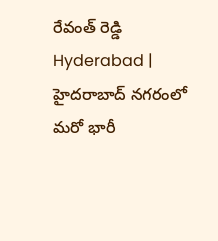రేవంత్ రెడ్డి
Hyderabad | హైదరాబాద్ నగరంలో మరో భారీ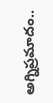అగ్నిప్రమాదం..